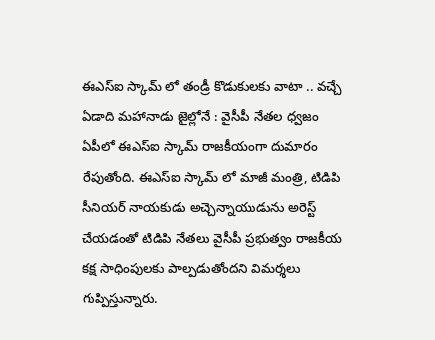ఈఎస్ఐ స్కామ్ లో తండ్రీ కొడుకులకు వాటా .. వచ్చే ఏడాది మహానాడు జైల్లోనే : వైసీపీ నేతల ధ్వజం
ఏపీలో ఈఎస్ఐ స్కామ్ రాజకీయంగా దుమారం రేపుతోంది. ఈఎస్ఐ స్కామ్ లో మాజీ మంత్రి, టిడిపి సీనియర్ నాయకుడు అచ్చెన్నాయుడును అరెస్ట్ చేయడంతో టిడిపి నేతలు వైసీపీ ప్రభుత్వం రాజకీయ కక్ష సాధింపులకు పాల్పడుతోందని విమర్శలు గుప్పిస్తున్నారు.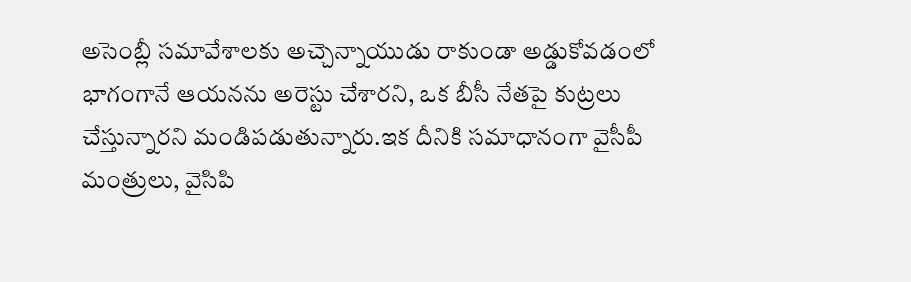అసెంబ్లీ సమావేశాలకు అచ్చెన్నాయుడు రాకుండా అడ్డుకోవడంలో భాగంగానే ఆయనను అరెస్టు చేశారని, ఒక బీసీ నేతపై కుట్రలు చేస్తున్నారని మండిపడుతున్నారు.ఇక దీనికి సమాధానంగా వైసీపీ మంత్రులు, వైసిపి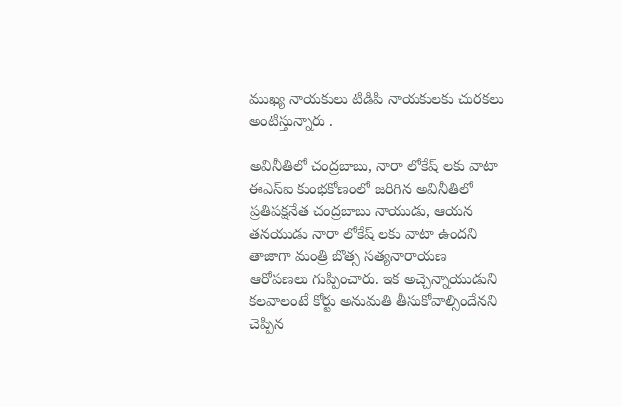ముఖ్య నాయకులు టిడిపి నాయకులకు చురకలు అంటిస్తున్నారు .

అవినీతిలో చంద్రబాబు, నారా లోకేష్ లకు వాటా
ఈఎస్ఐ కుంభకోణంలో జరిగిన అవినీతిలో ప్రతిపక్షనేత చంద్రబాబు నాయుడు, ఆయన తనయుడు నారా లోకేష్ లకు వాటా ఉందని తాజాగా మంత్రి బొత్స సత్యనారాయణ ఆరోపణలు గుప్పించారు. ఇక అచ్చెన్నాయుడుని కలవాలంటే కోర్టు అనుమతి తీసుకోవాల్సిందేనని చెప్పిన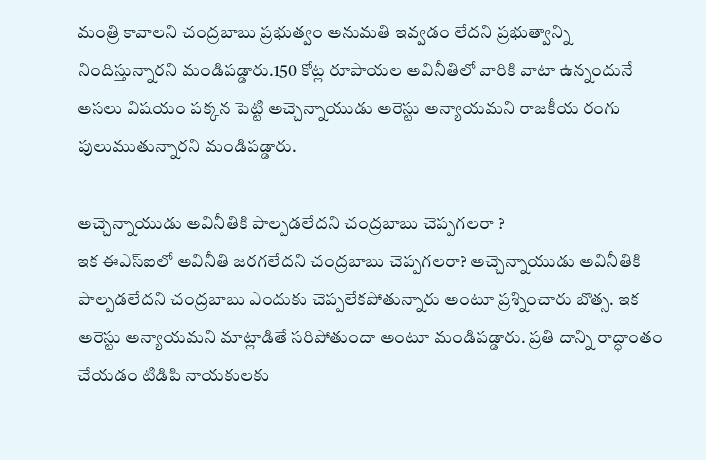మంత్రి కావాలని చంద్రబాబు ప్రభుత్వం అనుమతి ఇవ్వడం లేదని ప్రభుత్వాన్ని నిందిస్తున్నారని మండిపడ్డారు.150 కోట్ల రూపాయల అవినీతిలో వారికి వాటా ఉన్నందునే అసలు విషయం పక్కన పెట్టి అచ్చెన్నాయుడు అరెస్టు అన్యాయమని రాజకీయ రంగు పులుముతున్నారని మండిపడ్డారు.

అచ్చెన్నాయుడు అవినీతికి పాల్పడలేదని చంద్రబాబు చెప్పగలరా ?
ఇక ఈఎస్ఐలో అవినీతి జరగలేదని చంద్రబాబు చెప్పగలరా? అచ్చెన్నాయుడు అవినీతికి పాల్పడలేదని చంద్రబాబు ఎందుకు చెప్పలేకపోతున్నారు అంటూ ప్రశ్నించారు బొత్స. ఇక అరెస్టు అన్యాయమని మాట్లాడితే సరిపోతుందా అంటూ మండిపడ్డారు. ప్రతి దాన్ని రాద్ధాంతం చేయడం టిడిపి నాయకులకు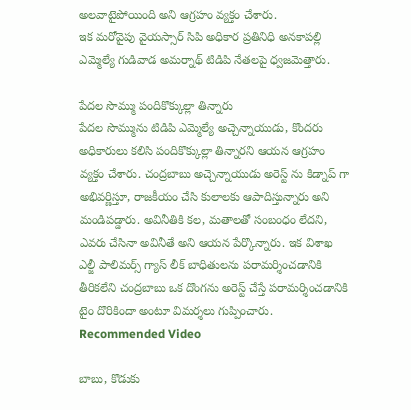అలవాటైపోయింది అని ఆగ్రహం వ్యక్తం చేశారు.
ఇక మరోవైపు వైయస్సార్ సిపి అధికార ప్రతినిధి అనకాపల్లి ఎమ్మెల్యే గుడివాడ అమర్నాథ్ టిడిపి నేతలపై ధ్వజమెత్తారు.

పేదల సొమ్ము పందికొక్కుల్లా తిన్నారు
పేదల సొమ్మును టిడిపి ఎమ్మెల్యే అచ్చెన్నాయుడు, కొందరు అధికారులు కలిసి పందికొక్కుల్లా తిన్నారని ఆయన ఆగ్రహం వ్యక్తం చేశారు. చంద్రబాబు అచ్చెన్నాయుడు అరెస్ట్ ను కిడ్నాప్ గా అభివర్ణిస్తూ, రాజకీయం చేసి కులాలకు ఆపాదిస్తున్నారు అని మండిపడ్డారు. అవినీతికి కల, మతాలతో సంబంధం లేదని, ఎవరు చేసినా అవినీతే అని ఆయన పేర్కొన్నారు. ఇక విశాఖ ఎల్జీ పాలిమర్స్ గ్యాస్ లీక్ బాధితులను పరామర్శించడానికి తీరికలేని చంద్రబాబు ఒక దొంగను అరెస్ట్ చేస్తే పరామర్శించడానికి టైం దొరికిందా అంటూ విమర్శలు గుప్పించారు.
Recommended Video

బాబు, కొడుకు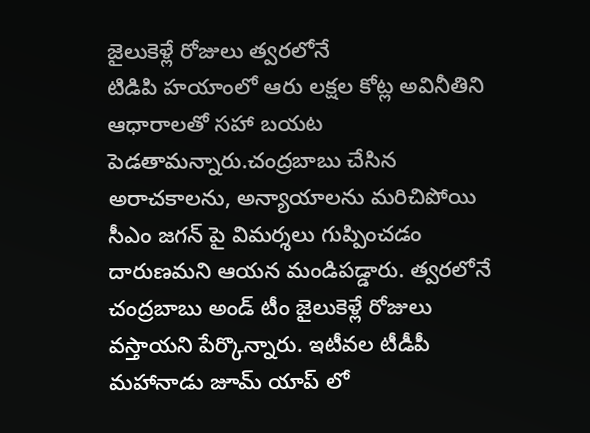జైలుకెళ్లే రోజులు త్వరలోనే
టిడిపి హయాంలో ఆరు లక్షల కోట్ల అవినీతిని ఆధారాలతో సహా బయట పెడతామన్నారు.చంద్రబాబు చేసిన అరాచకాలను, అన్యాయాలను మరిచిపోయి సీఎం జగన్ పై విమర్శలు గుప్పించడం దారుణమని ఆయన మండిపడ్డారు. త్వరలోనే చంద్రబాబు అండ్ టీం జైలుకెళ్లే రోజులు వస్తాయని పేర్కొన్నారు. ఇటీవల టీడీపీ మహానాడు జూమ్ యాప్ లో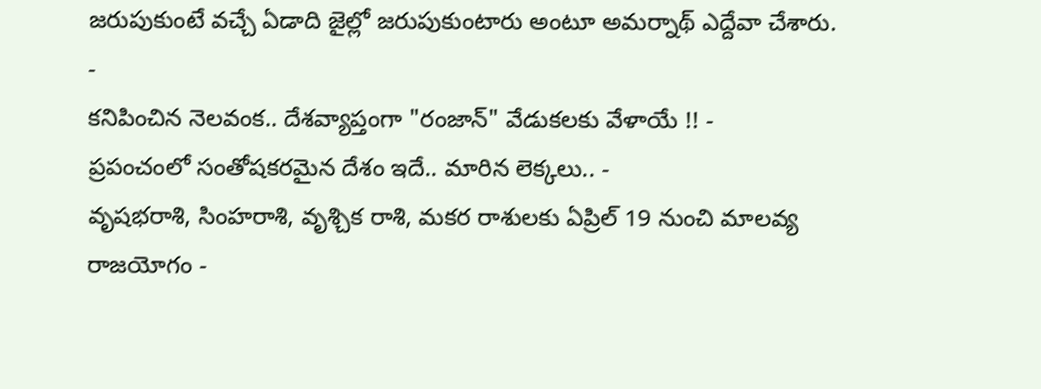జరుపుకుంటే వచ్చే ఏడాది జైల్లో జరుపుకుంటారు అంటూ అమర్నాథ్ ఎద్దేవా చేశారు.
-
కనిపించిన నెలవంక.. దేశవ్యాప్తంగా "రంజాన్" వేడుకలకు వేళాయే !! -
ప్రపంచంలో సంతోషకరమైన దేశం ఇదే.. మారిన లెక్కలు.. -
వృషభరాశి, సింహరాశి, వృశ్చిక రాశి, మకర రాశులకు ఏప్రిల్ 19 నుంచి మాలవ్య రాజయోగం -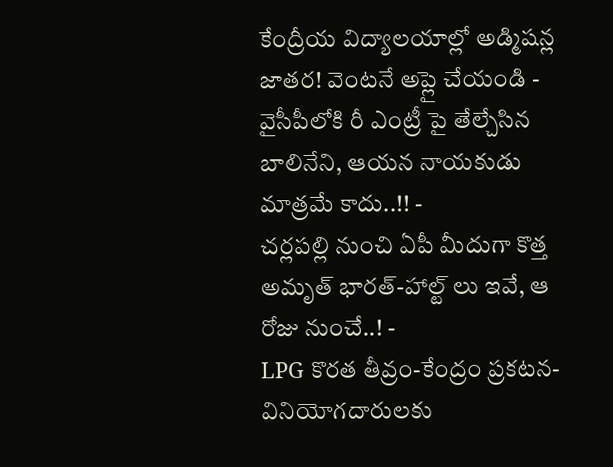కేంద్రీయ విద్యాలయాల్లో అడ్మిషన్ల జాతర! వెంటనే అప్లై చేయండి -
వైసీపీలోకి రీ ఎంట్రీ పై తేల్చేసిన బాలినేని, ఆయన నాయకుడు మాత్రమే కాదు..!! -
చర్లపల్లి నుంచి ఏపీ మీదుగా కొత్త అమృత్ భారత్-హాల్ట్ లు ఇవే, ఆ రోజు నుంచే..! -
LPG కొరత తీవ్రం-కేంద్రం ప్రకటన-వినియోగదారులకు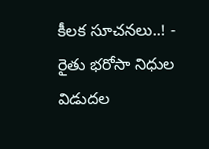కీలక సూచనలు..! -
రైతు భరోసా నిధుల విడుదల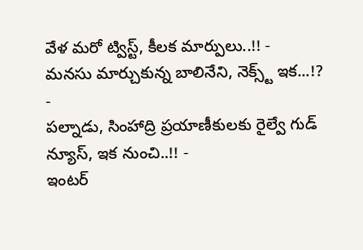వేళ మరో ట్విస్ట్, కీలక మార్పులు..!! -
మనసు మార్చుకున్న బాలినేని, నెక్స్ట్ ఇక...!? -
పల్నాడు, సింహాద్రి ప్రయాణీకులకు రైల్వే గుడ్ న్యూస్, ఇక నుంచి..!! -
ఇంటర్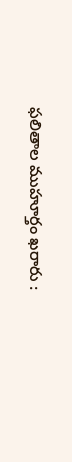ఫలితాల ముహూర్తం ఖరారు :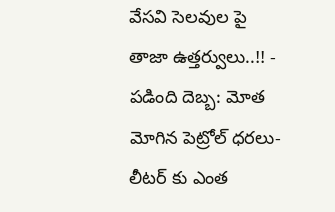వేసవి సెలవుల పై తాజా ఉత్తర్వులు..!! -
పడింది దెబ్బ: మోత మోగిన పెట్రోల్ ధరలు- లీటర్ కు ఎంత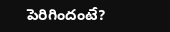పెరిగిందంటే?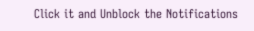Click it and Unblock the Notifications